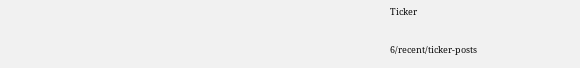Ticker

6/recent/ticker-posts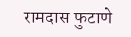रामदास फुटाणे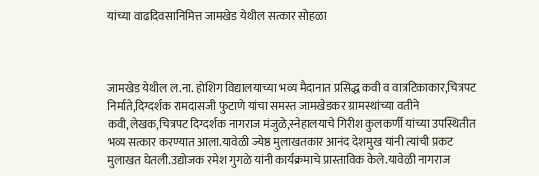यांच्या वाढदिवसानिमित्त जामखेड येथील सत्कार सोहळा



जामखेड येथील ल.ना. होशिग विद्यालयाच्या भव्य मैदानात प्रसिद्ध कवी व वात्रटिकाकार,चित्रपट निर्माते,दिग्दर्शक रामदासजी फुटाणे यांचा समस्त जामखेडकर ग्रामस्थांच्या वतीने कवी,लेखक,चित्रपट दिग्दर्शक नागराज मंजुळे,स्नेहालयाचे गिरीश कुलकर्णी यांच्या उपस्थितीत भव्य सत्कार करण्यात आला.यावेळी ज्येष्ठ मुलाखतकार आनंद देशमुख यांनी त्यांची प्रकट मुलाखत घेतली.उद्योजक रमेश गुगळे यांनी कार्यक्रमाचे प्रास्ताविक केले.यावेळी नागराज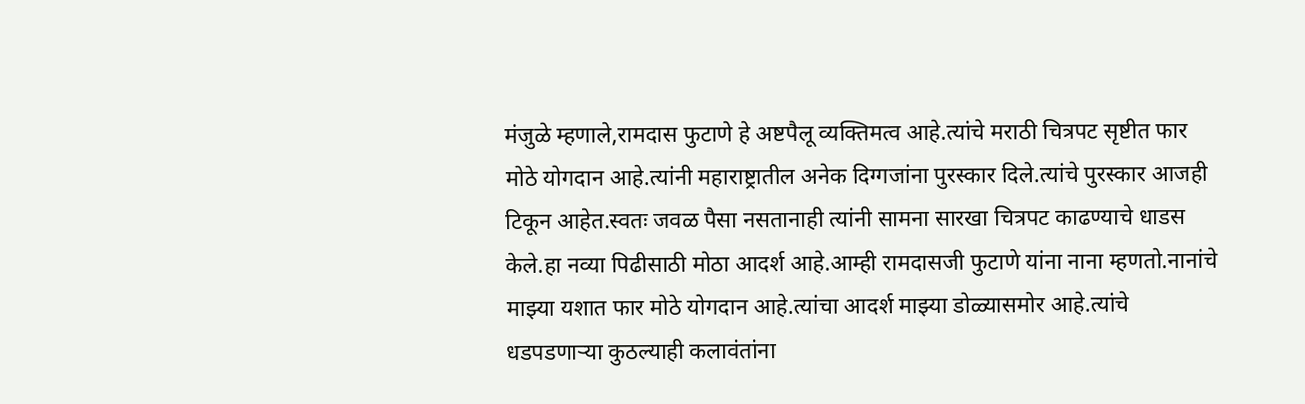मंजुळे म्हणाले,रामदास फुटाणे हे अष्टपैलू व्यक्तिमत्व आहे.त्यांचे मराठी चित्रपट सृष्टीत फार मोठे योगदान आहे.त्यांनी महाराष्ट्रातील अनेक दिग्गजांना पुरस्कार दिले.त्यांचे पुरस्कार आजही टिकून आहेत.स्वतः जवळ पैसा नसतानाही त्यांनी सामना सारखा चित्रपट काढण्याचे धाडस केले.हा नव्या पिढीसाठी मोठा आदर्श आहे.आम्ही रामदासजी फुटाणे यांना नाना म्हणतो.नानांचे माझ्या यशात फार मोठे योगदान आहे.त्यांचा आदर्श माझ्या डोळ्यासमोर आहे.त्यांचे धडपडणाऱ्या कुठल्याही कलावंतांना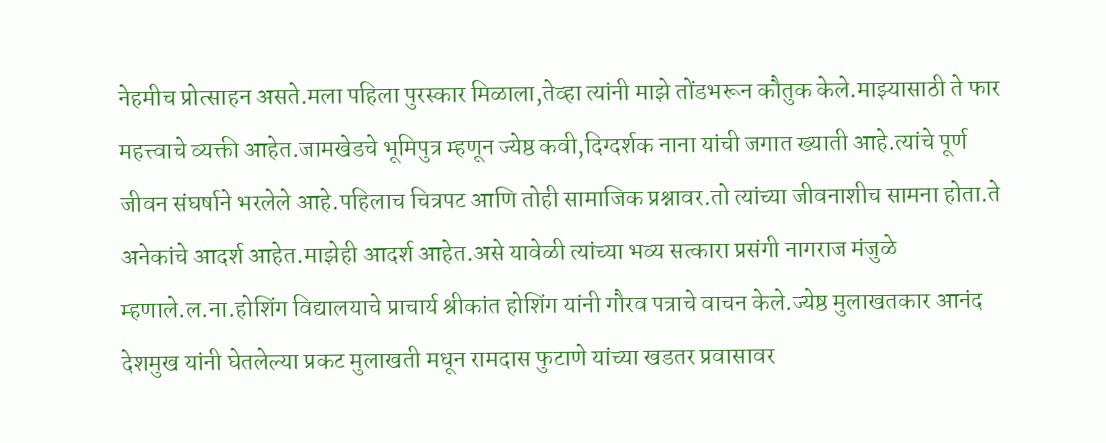नेहमीच प्रोत्साहन असते.मला पहिला पुरस्कार मिळाला,तेव्हा त्यांनी माझे तोंडभरून कौतुक केले.माझ्यासाठी ते फार महत्त्वाचे व्यक्ती आहेत.जामखेडचे भूमिपुत्र म्हणून ज्येष्ठ कवी,दिग्दर्शक नाना यांची जगात ख्याती आहे.त्यांचे पूर्ण जीवन संघर्षाने भरलेले आहे.पहिलाच चित्रपट आणि तोही सामाजिक प्रश्नावर.तो त्यांच्या जीवनाशीच सामना होता.ते अनेकांचे आदर्श आहेत.माझेही आदर्श आहेत.असे यावेळी त्यांच्या भव्य सत्कारा प्रसंगी नागराज मंजुळे म्हणाले.ल.ना.होशिंग विद्यालयाचे प्राचार्य श्रीकांत होशिंग यांनी गौरव पत्राचे वाचन केले.ज्येष्ठ मुलाखतकार आनंद देशमुख यांनी घेतलेल्या प्रकट मुलाखती मधून रामदास फुटाणे यांच्या खडतर प्रवासावर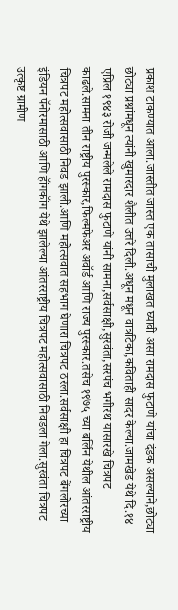प्रकाश टाकण्यात आला.जास्तीत जास्त एक तासाची मुलाखत घ्यावी असा रामदास फुटाणे यांचा दंडक असल्याने,छोट्या  छोट्या प्रश्नांमधून त्यांनी खुमारदार शैलीत उत्तरे दिली.अधून मधून वात्रटिका,कविताही सादर केल्या.जामखेड येथे दि.१४ एप्रिल १९४३ रोजी जन्मलेले रामदास फुटाणे यांनी सामना,सर्वसाक्षी,सुरवंता,सरपंच भगीरथ यासारखे चित्रपट काढले.सामना तीन राष्ट्रीय पुरस्कार,फिल्मफेअर अवॉर्ड आणि राज्य पुरस्कार.तसेच १९७५ च्या बर्लिन येथील आंतरराष्ट्रीय चित्रपट महोत्सवासाठी निवड झाली.आणि महोत्सवात सहभाग घेणारा चित्रपट ठरला.सर्वसाक्षी हा चित्रपट बेंगलोरच्या इंडियन पॅनोरमासाठी आणि हॉंगकॉंग येथे झालेल्या आंतरराष्ट्रीय चित्रपट महोत्सवासाठी निवडला गेला.सुरवंता चित्रपट उत्कृष्ट ग्रामीण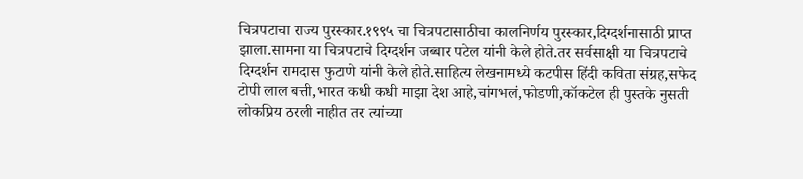चित्रपटाचा राज्य पुरस्कार.१९९५ चा चित्रपटासाठीचा कालनिर्णय पुरस्कार,दिग्दर्शनासाठी प्राप्त झाला.सामना या चित्रपटाचे दिग्दर्शन जब्बार पटेल यांनी केले होते.तर सर्वसाक्षी या चित्रपटाचे दिग्दर्शन रामदास फुटाणे यांनी केले होते.साहित्य लेखनामध्ये कटपीस हिंदी कविता संग्रह,सफेद टोपी लाल बत्ती,भारत कधी कधी माझा देश आहे,चांगभलं,फोडणी,कॉकटेल ही पुस्तके नुसती लोकप्रिय ठरली नाहीत तर त्यांच्या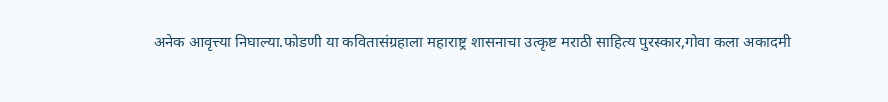अनेक आवृत्त्या निघाल्या.फोडणी या कवितासंग्रहाला महाराष्ट्र शासनाचा उत्कृष्ट मराठी साहित्य पुरस्कार,गोवा कला अकादमी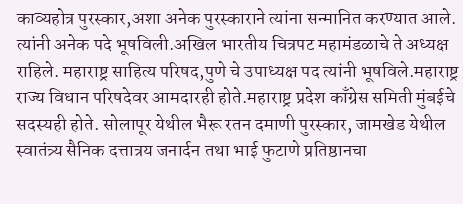काव्यहोत्र पुरस्कार,अशा अनेक पुरस्काराने त्यांना सन्मानित करण्यात आले. त्यांनी अनेक पदे भूषविली.अखिल भारतीय चित्रपट महामंडळाचे ते अध्यक्ष राहिले. महाराष्ट्र साहित्य परिषद,पुणे चे उपाध्यक्ष पद त्यांनी भूषविले.महाराष्ट्र राज्य विधान परिषदेवर आमदारही होते.महाराष्ट्र प्रदेश काँग्रेस समिती मुंबईचे सदस्यही होते. सोलापूर येथील भैरू रतन दमाणी पुरस्कार, जामखेड येथील स्वातंत्र्य सैनिक दत्तात्रय जनार्दन तथा भाई फुटाणे प्रतिष्ठानचा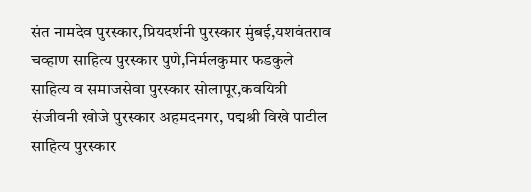संत नामदेव पुरस्कार,प्रियदर्शनी पुरस्कार मुंबई,यशवंतराव चव्हाण साहित्य पुरस्कार पुणे,निर्मलकुमार फडकुले साहित्य व समाजसेवा पुरस्कार सोलापूर,कवयित्री संजीवनी खोजे पुरस्कार अहमदनगर, पद्मश्री विखे पाटील साहित्य पुरस्कार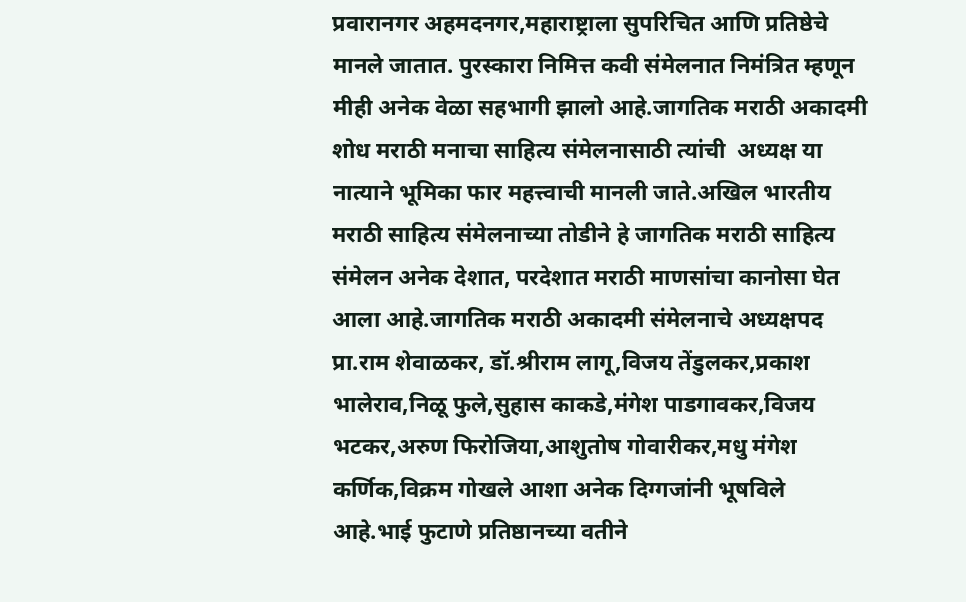प्रवारानगर अहमदनगर,महाराष्ट्राला सुपरिचित आणि प्रतिष्ठेचे मानले जातात. पुरस्कारा निमित्त कवी संमेलनात निमंत्रित म्हणून मीही अनेक वेळा सहभागी झालो आहे.जागतिक मराठी अकादमी शोध मराठी मनाचा साहित्य संमेलनासाठी त्यांची  अध्यक्ष या नात्याने भूमिका फार महत्त्वाची मानली जाते.अखिल भारतीय मराठी साहित्य संमेलनाच्या तोडीने हे जागतिक मराठी साहित्य संमेलन अनेक देशात, परदेशात मराठी माणसांचा कानोसा घेत आला आहे.जागतिक मराठी अकादमी संमेलनाचे अध्यक्षपद प्रा.राम शेवाळकर, डॉ.श्रीराम लागू,विजय तेंडुलकर,प्रकाश भालेराव,निळू फुले,सुहास काकडे,मंगेश पाडगावकर,विजय भटकर,अरुण फिरोजिया,आशुतोष गोवारीकर,मधु मंगेश कर्णिक,विक्रम गोखले आशा अनेक दिग्गजांनी भूषविले आहे.भाई फुटाणे प्रतिष्ठानच्या वतीने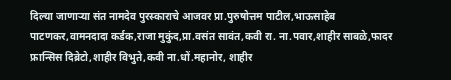दिल्या जाणाऱ्या संत नामदेव पुरस्काराचे आजवर प्रा.पुरुषोत्तम पाटील,भाऊसाहेब पाटणकर,वामनदादा कर्डक,राजा मुकुंद,प्रा.वसंत सावंत,कवी रा. ना.पवार,शाहीर साबळे,फादर फ्रान्सिस दिब्रेटो,शाहीर विभुते,कवी ना.धों.महानोर, शाहीर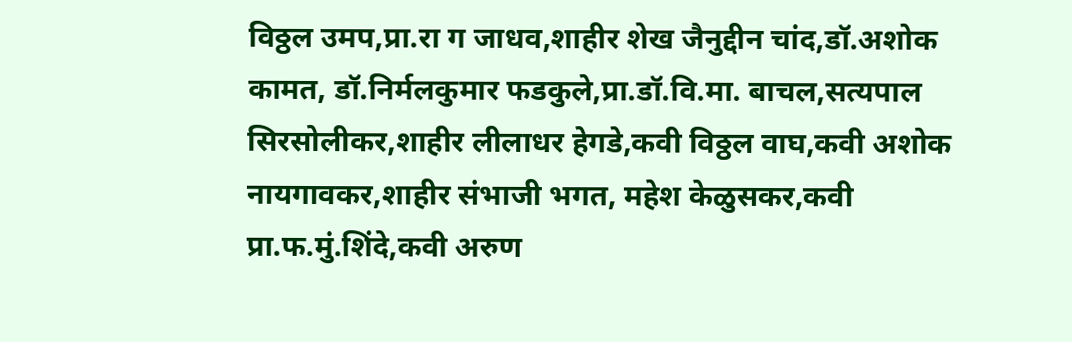विठ्ठल उमप,प्रा.रा ग जाधव,शाहीर शेख जैनुद्दीन चांद,डॉ.अशोक कामत, डॉ.निर्मलकुमार फडकुले,प्रा.डॉ.वि.मा. बाचल,सत्यपाल सिरसोलीकर,शाहीर लीलाधर हेगडे,कवी विठ्ठल वाघ,कवी अशोक नायगावकर,शाहीर संभाजी भगत, महेश केळुसकर,कवी प्रा.फ.मुं.शिंदे,कवी अरुण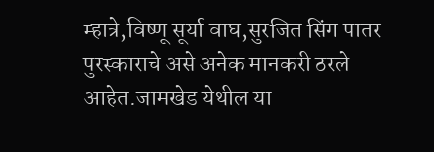म्हात्रे,विष्णू सूर्या वाघ,सुरजित सिंग पातर पुरस्काराचे असे अनेक मानकरी ठरले आहेत.जामखेड येथील या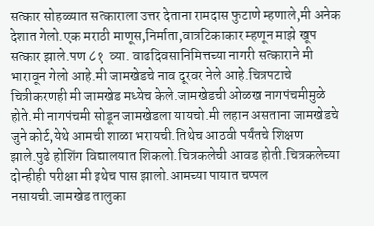सत्कार सोहळ्यात सत्काराला उत्तर देताना रामदास फुटाणे म्हणाले,मी अनेक देशात गेलो.एक मराठी माणूस,निर्माता,वात्रटिकाकार म्हणून माझे खूप सत्कार झाले.पण ८१  व्या. वाढदिवसानिमित्तच्या नागरी सत्काराने मी भारावून गेलो आहे.मी जामखेडचे नाव दूरवर नेले आहे.चित्रपटाचे चित्रीकरणही मी जामखेड मध्येच केले.जामखेडची ओळख नागपंचमीमुळे होते.मी नागपंचमी सोडून जामखेडला यायचो.मी लहान असताना जामखेडचे जुने कोर्ट,येथे आमची शाळा भरायची.तिथेच आठवी पर्यंतचे शिक्षण झाले.पुढे होशिंग विद्यालयात शिकलो.चित्रकलेची आवड होती.चित्रकलेच्या दोन्हीही परीक्षा मी इथेच पास झालो.आमच्या पायात चप्पल नसायची.जामखेड तालुका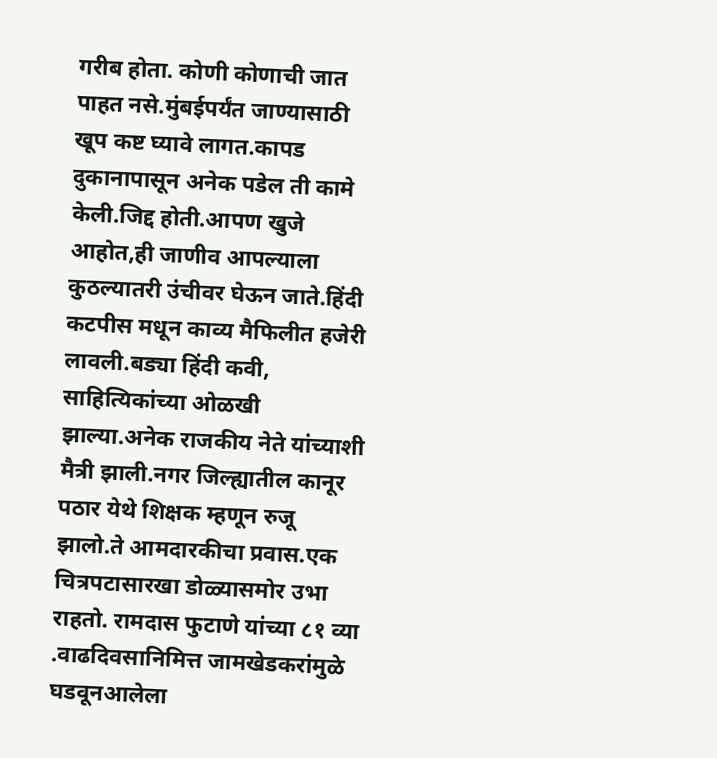गरीब होता. कोणी कोणाची जात पाहत नसे.मुंबईपर्यंत जाण्यासाठी खूप कष्ट घ्यावे लागत.कापड दुकानापासून अनेक पडेल ती कामे केली.जिद्द होती.आपण खुजे आहोत,ही जाणीव आपल्याला कुठल्यातरी उंचीवर घेऊन जाते.हिंदी कटपीस मधून काव्य मैफिलीत हजेरी लावली.बड्या हिंदी कवी, साहित्यिकांच्या ओळखी झाल्या.अनेक राजकीय नेते यांच्याशी मैत्री झाली.नगर जिल्ह्यातील कानूर पठार येथे शिक्षक म्हणून रुजू झालो.ते आमदारकीचा प्रवास.एक चित्रपटासारखा डोळ्यासमोर उभा राहतो. रामदास फुटाणे यांच्या ८१ व्या .वाढदिवसानिमित्त जामखेडकरांमुळे घडवूनआलेला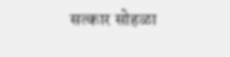सत्कार सोहळा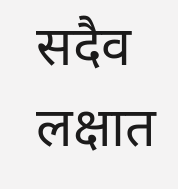सदैव लक्षात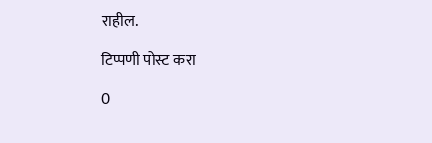राहील.

टिप्पणी पोस्ट करा

0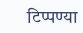टिप्पण्या